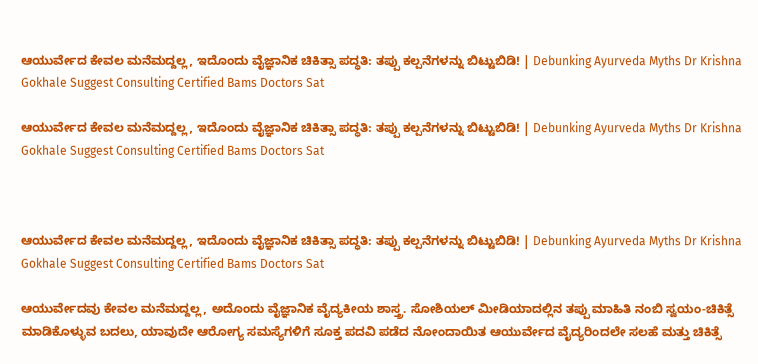ಆಯುರ್ವೇದ ಕೇವಲ ಮನೆಮದ್ದಲ್ಲ, ಇದೊಂದು ವೈಜ್ಞಾನಿಕ ಚಿಕಿತ್ಸಾ ಪದ್ಧತಿ: ತಪ್ಪು ಕಲ್ಪನೆಗಳನ್ನು ಬಿಟ್ಟುಬಿಡಿ! | Debunking Ayurveda Myths Dr Krishna Gokhale Suggest Consulting Certified Bams Doctors Sat

ಆಯುರ್ವೇದ ಕೇವಲ ಮನೆಮದ್ದಲ್ಲ, ಇದೊಂದು ವೈಜ್ಞಾನಿಕ ಚಿಕಿತ್ಸಾ ಪದ್ಧತಿ: ತಪ್ಪು ಕಲ್ಪನೆಗಳನ್ನು ಬಿಟ್ಟುಬಿಡಿ! | Debunking Ayurveda Myths Dr Krishna Gokhale Suggest Consulting Certified Bams Doctors Sat



ಆಯುರ್ವೇದ ಕೇವಲ ಮನೆಮದ್ದಲ್ಲ, ಇದೊಂದು ವೈಜ್ಞಾನಿಕ ಚಿಕಿತ್ಸಾ ಪದ್ಧತಿ: ತಪ್ಪು ಕಲ್ಪನೆಗಳನ್ನು ಬಿಟ್ಟುಬಿಡಿ! | Debunking Ayurveda Myths Dr Krishna Gokhale Suggest Consulting Certified Bams Doctors Sat

ಆಯುರ್ವೇದವು ಕೇವಲ ಮನೆಮದ್ದಲ್ಲ, ಅದೊಂದು ವೈಜ್ಞಾನಿಕ ವೈದ್ಯಕೀಯ ಶಾಸ್ತ್ರ. ಸೋಶಿಯಲ್ ಮೀಡಿಯಾದಲ್ಲಿನ ತಪ್ಪು ಮಾಹಿತಿ ನಂಬಿ ಸ್ವಯಂ-ಚಿಕಿತ್ಸೆ ಮಾಡಿಕೊಳ್ಳುವ ಬದಲು, ಯಾವುದೇ ಆರೋಗ್ಯ ಸಮಸ್ಯೆಗಳಿಗೆ ಸೂಕ್ತ ಪದವಿ ಪಡೆದ ನೋಂದಾಯಿತ ಆಯುರ್ವೇದ ವೈದ್ಯರಿಂದಲೇ ಸಲಹೆ ಮತ್ತು ಚಿಕಿತ್ಸೆ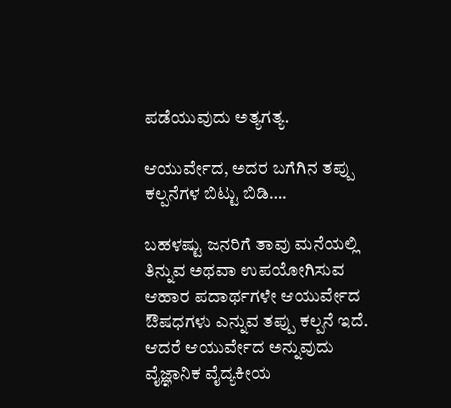ಪಡೆಯುವುದು ಅತ್ಯಗತ್ಯ.

ಆಯುರ್ವೇದ, ಅದರ ಬಗೆಗಿನ ತಪ್ಪು ಕಲ್ಪನೆಗಳ ಬಿಟ್ಟು ಬಿಡಿ….

ಬಹಳಷ್ಟು ಜನರಿಗೆ ತಾವು ಮನೆಯಲ್ಲಿ ತಿನ್ನುವ ಅಥವಾ ಉಪಯೋಗಿಸುವ ಆಹಾರ ಪದಾರ್ಥಗಳೇ ಆಯುರ್ವೇದ ಔಷಧಗಳು ಎನ್ನುವ ತಪ್ಪು ಕಲ್ಪನೆ ಇದೆ. ಆದರೆ ಆಯುರ್ವೇದ ಅನ್ನುವುದು ವೈಜ್ಞಾನಿಕ ವೈದ್ಯಕೀಯ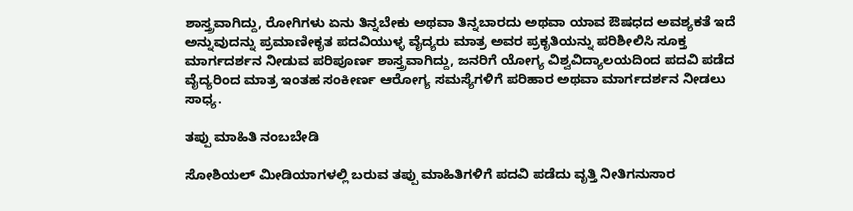ಶಾಸ್ತ್ರವಾಗಿದ್ದು, ರೋಗಿಗಳು ಏನು ತಿನ್ನಬೇಕು ಅಥವಾ ತಿನ್ನಬಾರದು ಅಥವಾ ಯಾವ ಔಷಧದ ಅವಶ್ಯಕತೆ ಇದೆ ಅನ್ನುವುದನ್ನು ಪ್ರಮಾಣೀಕೃತ ಪದವಿಯುಳ್ಳ ವೈದ್ಯರು ಮಾತ್ರ ಅವರ ಪ್ರಕೃತಿಯನ್ನು ಪರಿಶೀಲಿಸಿ ಸೂಕ್ತ ಮಾರ್ಗದರ್ಶನ ನೀಡುವ ಪರಿಪೂರ್ಣ ಶಾಸ್ತ್ರವಾಗಿದ್ದು, ಜನರಿಗೆ ಯೋಗ್ಯ ವಿಶ್ವವಿದ್ಯಾಲಯದಿಂದ ಪದವಿ ಪಡೆದ ವೈದ್ಯರಿಂದ ಮಾತ್ರ ಇಂತಹ ಸಂಕೀರ್ಣ ಆರೋಗ್ಯ ಸಮಸ್ಯೆಗಳಿಗೆ ಪರಿಹಾರ ಅಥವಾ ಮಾರ್ಗದರ್ಶನ ನೀಡಲು ಸಾಧ್ಯ.

ತಪ್ಪು ಮಾಹಿತಿ ನಂಬಬೇಡಿ

ಸೋಶಿಯಲ್ ಮೀಡಿಯಾಗಳಲ್ಲಿ ಬರುವ ತಪ್ಪು ಮಾಹಿತಿಗಳಿಗೆ ಪದವಿ ಪಡೆದು ವೃತ್ತಿ ನೀತಿಗನುಸಾರ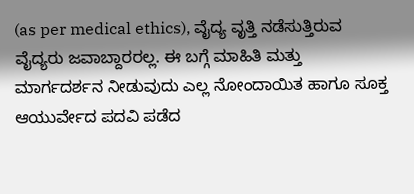(as per medical ethics), ವೈದ್ಯ ವೃತ್ತಿ ನಡೆಸುತ್ತಿರುವ ವೈದ್ಯರು ಜವಾಬ್ದಾರರಲ್ಲ. ಈ ಬಗ್ಗೆ ಮಾಹಿತಿ ಮತ್ತು ಮಾರ್ಗದರ್ಶನ ನೀಡುವುದು ಎಲ್ಲ ನೋಂದಾಯಿತ ಹಾಗೂ ಸೂಕ್ತ ಆಯುರ್ವೇದ ಪದವಿ ಪಡೆದ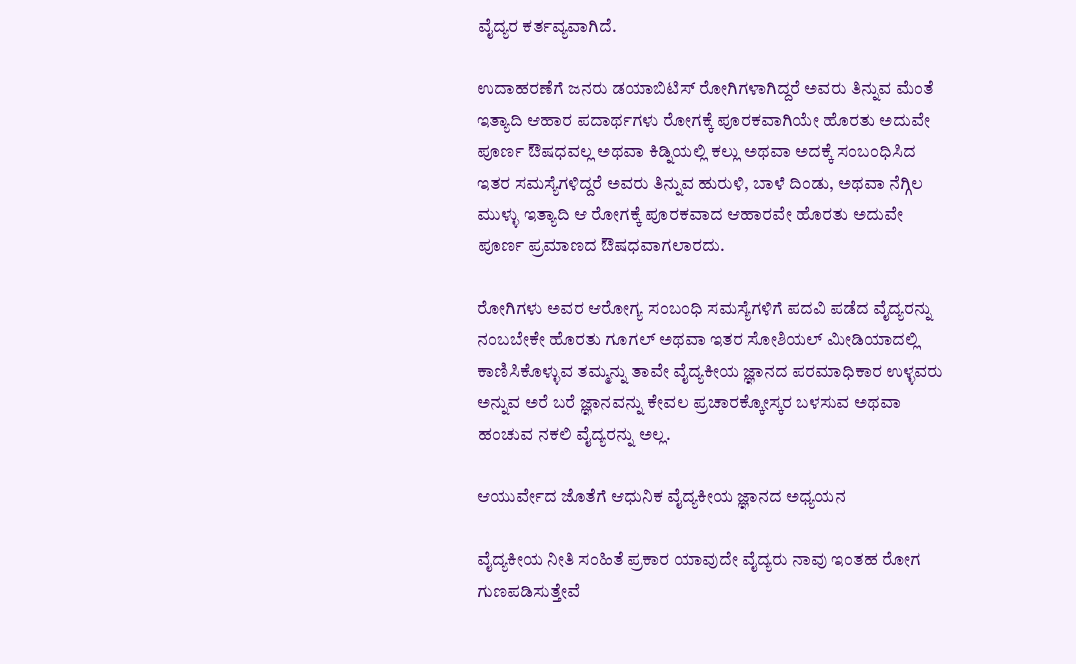ವೈದ್ಯರ ಕರ್ತವ್ಯವಾಗಿದೆ.

ಉದಾಹರಣೆಗೆ ಜನರು ಡಯಾಬಿಟಿಸ್ ರೋಗಿಗಳಾಗಿದ್ದರೆ ಅವರು ತಿನ್ನುವ ಮೆಂತೆ ಇತ್ಯಾದಿ ಆಹಾರ ಪದಾರ್ಥಗಳು ರೋಗಕ್ಕೆ ಪೂರಕವಾಗಿಯೇ ಹೊರತು ಅದುವೇ ಪೂರ್ಣ ಔಷಧವಲ್ಲ ಅಥವಾ ಕಿಡ್ನಿಯಲ್ಲಿ ಕಲ್ಲು ಅಥವಾ ಅದಕ್ಕೆ ಸಂಬಂಧಿಸಿದ ಇತರ ಸಮಸ್ಯೆಗಳಿದ್ದರೆ ಅವರು ತಿನ್ನುವ ಹುರುಳಿ, ಬಾಳೆ ದಿಂಡು, ಅಥವಾ ನೆಗ್ಗಿಲ ಮುಳ್ಳು ಇತ್ಯಾದಿ ಆ ರೋಗಕ್ಕೆ ಪೂರಕವಾದ ಆಹಾರವೇ ಹೊರತು ಅದುವೇ ಪೂರ್ಣ ಪ್ರಮಾಣದ ಔಷಧವಾಗಲಾರದು.

ರೋಗಿಗಳು ಅವರ ಆರೋಗ್ಯ ಸಂಬಂಧಿ ಸಮಸ್ಯೆಗಳಿಗೆ ಪದವಿ ಪಡೆದ ವೈದ್ಯರನ್ನು ನಂಬಬೇಕೇ ಹೊರತು ಗೂಗಲ್ ಅಥವಾ ಇತರ ಸೋಶಿಯಲ್ ಮೀಡಿಯಾದಲ್ಲಿ ಕಾಣಿಸಿಕೊಳ್ಳುವ ತಮ್ಮನ್ನು ತಾವೇ ವೈದ್ಯಕೀಯ ಜ್ಞಾನದ ಪರಮಾಧಿಕಾರ ಉಳ್ಳವರು ಅನ್ನುವ ಅರೆ ಬರೆ ಜ್ಞಾನವನ್ನು ಕೇವಲ ಪ್ರಚಾರಕ್ಕೋಸ್ಕರ ಬಳಸುವ ಅಥವಾ ಹಂಚುವ ನಕಲಿ ವೈದ್ಯರನ್ನು ಅಲ್ಲ.

ಆಯುರ್ವೇದ ಜೊತೆಗೆ ಆಧುನಿಕ ವೈದ್ಯಕೀಯ ಜ್ಞಾನದ ಅಧ್ಯಯನ

ವೈದ್ಯಕೀಯ ನೀತಿ ಸಂಹಿತೆ ಪ್ರಕಾರ ಯಾವುದೇ ವೈದ್ಯರು ನಾವು ಇಂತಹ ರೋಗ ಗುಣಪಡಿಸುತ್ತೇವೆ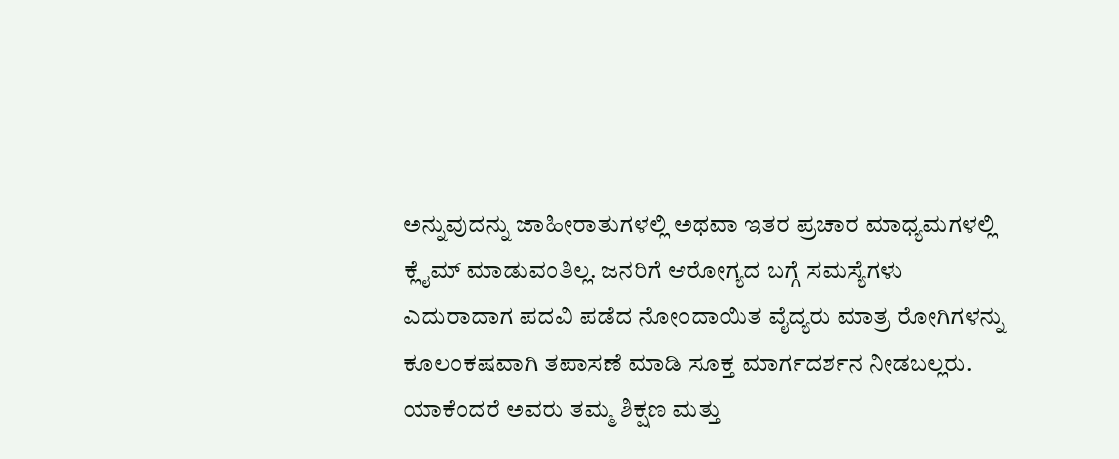ಅನ್ನುವುದನ್ನು ಜಾಹೀರಾತುಗಳಲ್ಲಿ ಅಥವಾ ಇತರ ಪ್ರಚಾರ ಮಾಧ್ಯಮಗಳಲ್ಲಿ ಕ್ಲೈಮ್ ಮಾಡುವಂತಿಲ್ಲ. ಜನರಿಗೆ ಆರೋಗ್ಯದ ಬಗ್ಗೆ ಸಮಸ್ಯೆಗಳು ಎದುರಾದಾಗ ಪದವಿ ಪಡೆದ ನೋಂದಾಯಿತ ವೈದ್ಯರು ಮಾತ್ರ ರೋಗಿಗಳನ್ನು ಕೂಲಂಕಷವಾಗಿ ತಪಾಸಣೆ ಮಾಡಿ ಸೂಕ್ತ ಮಾರ್ಗದರ್ಶನ ನೀಡಬಲ್ಲರು. ಯಾಕೆಂದರೆ ಅವರು ತಮ್ಮ ಶಿಕ್ಷಣ ಮತ್ತು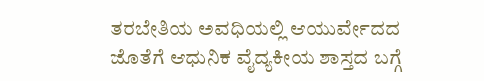ತರಬೇತಿಯ ಅವಧಿಯಲ್ಲಿ ಆಯುರ್ವೇದದ ಜೊತೆಗೆ ಆಧುನಿಕ ವೈದ್ಯಕೀಯ ಶಾಸ್ತದ ಬಗ್ಗೆ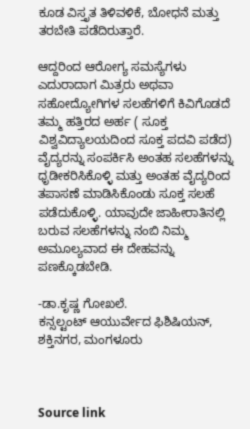ಕೂಡ ವಿಸ್ತೃತ ತಿಳಿವಳಿಕೆ, ಬೋಧನೆ ಮತ್ತು ತರಬೇತಿ ಪಡೆದಿರುತ್ತಾರೆ.

ಆದ್ದರಿಂದ ಆರೋಗ್ಯ ಸಮಸ್ಯೆಗಳು ಎದುರಾದಾಗ ಮಿತ್ರರು ಅಥವಾ ಸಹೋದ್ಯೋಗಿಗಳ ಸಲಹೆಗಳಿಗೆ ಕಿವಿಗೊಡದೆ ತಮ್ಮ ಹತ್ತಿರದ ಅರ್ಹ ( ಸೂಕ್ತ ವಿಶ್ವವಿದ್ಯಾಲಯದಿಂದ ಸೂಕ್ತ ಪದವಿ ಪಡೆದ) ವೈದ್ಯರನ್ನು ಸಂಪರ್ಕಿಸಿ ಅಂತಹ ಸಲಹೆಗಳನ್ನು ಧೃಡೀಕರಿಸಿಕೊಳ್ಳಿ ಮತ್ತು ಅಂತಹ ವೈದ್ಯರಿಂದ ತಪಾಸಣೆ ಮಾಡಿಸಿಕೊಂಡು ಸೂಕ್ತ ಸಲಹೆ ಪಡೆದುಕೊಳ್ಳಿ. ಯಾವುದೇ ಜಾಹೀರಾತಿನಲ್ಲಿ ಬರುವ ಸಲಹೆಗಳನ್ನು ನಂಬಿ ನಿಮ್ಮ ಅಮೂಲ್ಯವಾದ ಈ ದೇಹವನ್ನು ಪಣಕ್ಕೊಡಬೇಡಿ.

-ಡಾ.ಕೃಷ್ಣ ಗೋಖಲೆ.
ಕನ್ಸಲ್ಟಂಟ್ ಆಯುರ್ವೇದ ಫಿಶಿಷಿಯನ್, ಶಕ್ತಿನಗರ, ಮಂಗಳೂರು



Source link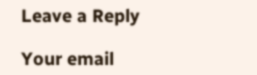Leave a Reply

Your email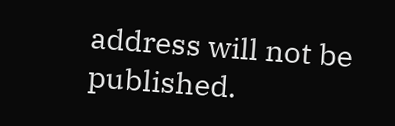address will not be published.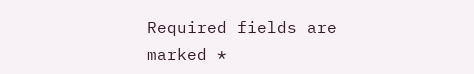Required fields are marked *